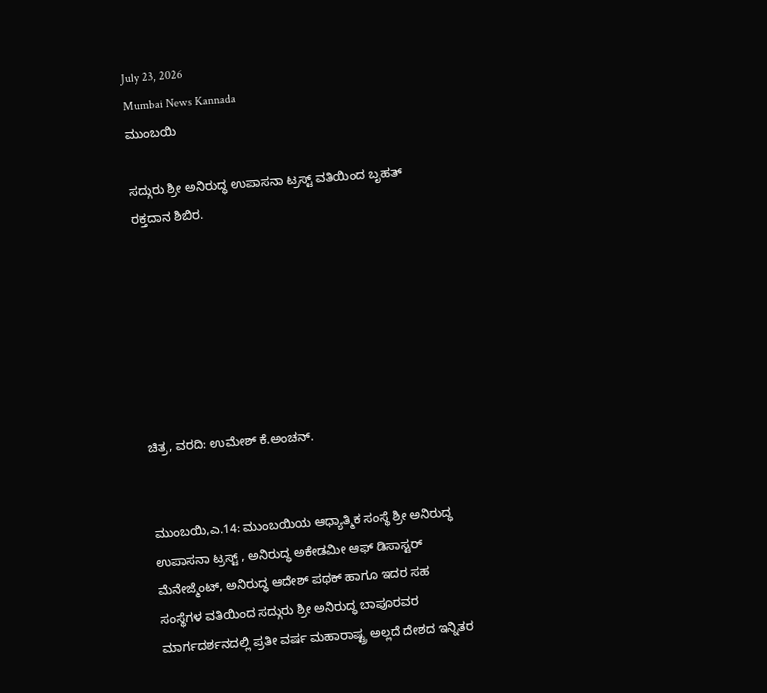July 23, 2026
Mumbai News Kannada
ಮುಂಬಯಿ

ಸದ್ಗುರು ಶ್ರೀ ಅನಿರುದ್ಧ ಉಪಾಸನಾ ಟ್ರಸ್ಟ್ ವತಿಯಿಂದ ಬೃಹತ್ ರಕ್ತದಾನ ಶಿಬಿರ.







ಚಿತ್ರ, ವರದಿ: ಉಮೇಶ್ ಕೆ.ಅಂಚನ್.


ಮುಂಬಯಿ,ಎ.14: ಮುಂಬಯಿಯ ಆಧ್ಯಾತ್ಮಿಕ ಸಂಸ್ಥೆ ಶ್ರೀ ಅನಿರುದ್ಧ ಉಪಾಸನಾ ಟ್ರಸ್ಟ್ , ಅನಿರುದ್ಧ ಅಕೇಡಮೀ ಆಫ್ ಡಿಸಾಸ್ಟರ್ ಮೆನೇಜ್ಮೆಂಟ್, ಅನಿರುದ್ಧ ಆದೇಶ್ ಪಥಕ್ ಹಾಗೂ ಇದರ ಸಹ ಸಂಸ್ಥೆಗಳ ವತಿಯಿಂದ ಸದ್ಗುರು ಶ್ರೀ ಅನಿರುದ್ಧ ಬಾಪೂರವರ ಮಾರ್ಗದರ್ಶನದಲ್ಲಿ ಪ್ರತೀ ವರ್ಷ ಮಹಾರಾಷ್ಟ್ರ ಅಲ್ಲದೆ ದೇಶದ ಇನ್ನಿತರ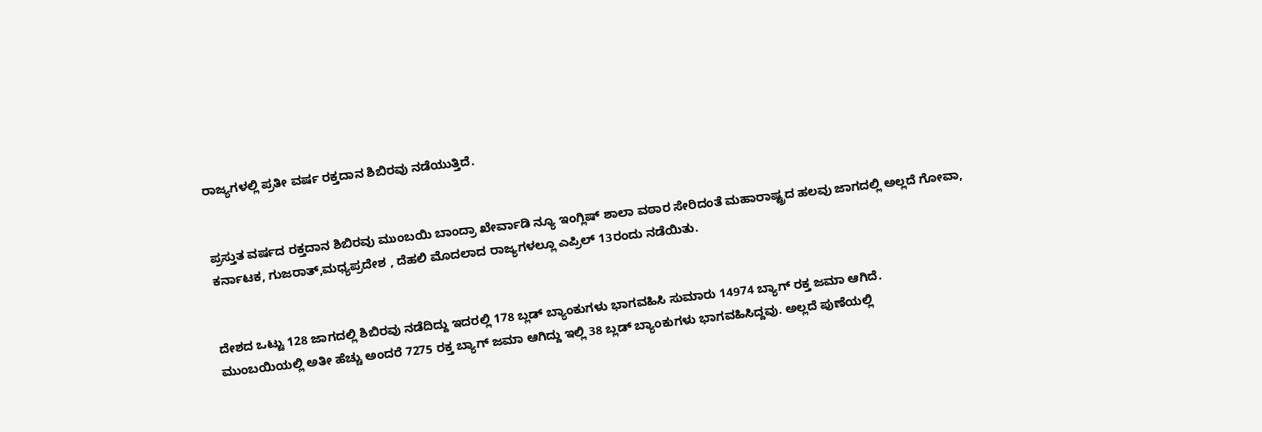ರಾಜ್ಯಗಳಲ್ಲಿ ಪ್ರತೀ ವರ್ಷ ರಕ್ತದಾನ ಶಿಬಿರವು ನಡೆಯುತ್ತಿದೆ.


ಪ್ರಸ್ತುತ ವರ್ಷದ ರಕ್ತದಾನ ಶಿಬಿರವು ಮುಂಬಯಿ ಬಾಂದ್ರಾ ಖೇರ್ವಾಡಿ ನ್ಯೂ ಇಂಗ್ಲಿಷ್ ಶಾಲಾ ವಠಾರ ಸೇರಿದಂತೆ ಮಹಾರಾಷ್ಟ್ರದ ಹಲವು ಜಾಗದಲ್ಲಿ ಅಲ್ಲದೆ ಗೋವಾ, ಕರ್ನಾಟಕ, ಗುಜರಾತ್,ಮಧ್ಯಪ್ರದೇಶ , ದೆಹಲಿ ಮೊದಲಾದ ರಾಜ್ಯಗಳಲ್ಲೂ ಎಪ್ರಿಲ್ 13ರಂದು ನಡೆಯಿತು.


ದೇಶದ ಒಟ್ಟು 128 ಜಾಗದಲ್ಲಿ ಶಿಬಿರವು ನಡೆದಿದ್ದು ಇದರಲ್ಲಿ 178 ಬ್ಲಡ್ ಬ್ಯಾಂಕುಗಳು ಭಾಗವಹಿಸಿ ಸುಮಾರು 14974 ಬ್ಯಾಗ್ ರಕ್ತ ಜಮಾ ಆಗಿದೆ.
ಮುಂಬಯಿಯಲ್ಲಿ ಅತೀ ಹೆಚ್ಚು ಅಂದರೆ 7275 ರಕ್ತ ಬ್ಯಾಗ್ ಜಮಾ ಆಗಿದ್ದು ಇಲ್ಲಿ 38 ಬ್ಲಡ್ ಬ್ಯಾಂಕುಗಳು ಭಾಗವಹಿಸಿದ್ದವು. ಅಲ್ಲದೆ ಪುಣೆಯಲ್ಲಿ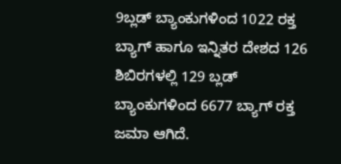9ಬ್ಲಡ್ ಬ್ಯಾಂಕುಗಳಿಂದ 1022 ರಕ್ತ ಬ್ಯಾಗ್ ಹಾಗೂ ಇನ್ನಿತರ ದೇಶದ 126 ಶಿಬಿರಗಳಲ್ಲಿ 129 ಬ್ಲಡ್ ಬ್ಯಾಂಕುಗಳಿಂದ 6677 ಬ್ಯಾಗ್ ರಕ್ತ ಜಮಾ ಆಗಿದೆ.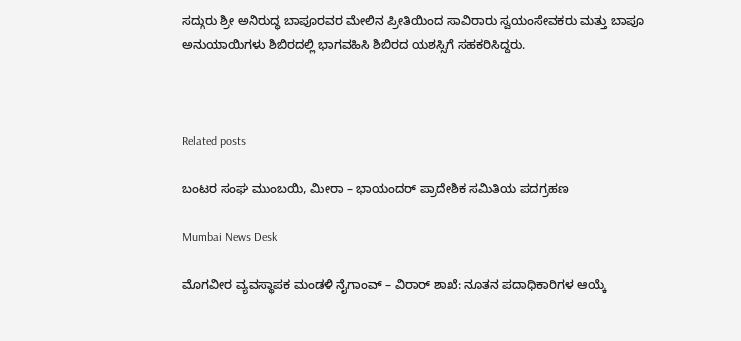ಸದ್ಗುರು ಶ್ರೀ ಅನಿರುದ್ಧ ಬಾಪೂರವರ ಮೇಲಿನ ಪ್ರೀತಿಯಿಂದ ಸಾವಿರಾರು ಸ್ವಯಂಸೇವಕರು ಮತ್ತು ಬಾಪೂ ಅನುಯಾಯಿಗಳು ಶಿಬಿರದಲ್ಲಿ ಭಾಗವಹಿಸಿ ಶಿಬಿರದ ಯಶಸ್ಸಿಗೆ ಸಹಕರಿಸಿದ್ದರು.



Related posts

ಬಂಟರ ಸಂಘ ಮುಂಬಯಿ, ಮೀರಾ – ಭಾಯಂದರ್ ಪ್ರಾದೇಶಿಕ ಸಮಿತಿಯ ಪದಗ್ರಹಣ

Mumbai News Desk

ಮೊಗವೀರ ವ್ಯವಸ್ಥಾಪಕ ಮಂಡಳಿ ನೈಗಾಂವ್ – ವಿರಾರ್ ಶಾಖೆ: ನೂತನ ಪದಾಧಿಕಾರಿಗಳ ಆಯ್ಕೆ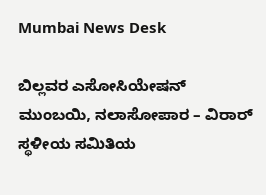Mumbai News Desk

ಬಿಲ್ಲವರ ಎಸೋಸಿಯೇಷನ್ ಮುಂಬಯಿ, ನಲಾಸೋಪಾರ – ವಿರಾರ್  ಸ್ಥಳೀಯ ಸಮಿತಿಯ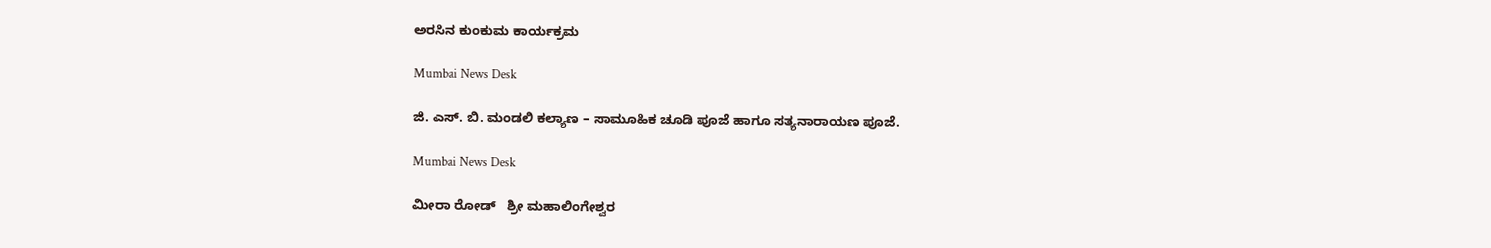ಅರಸಿನ ಕುಂಕುಮ ಕಾರ್ಯಕ್ರಮ

Mumbai News Desk

ಜಿ. ಎಸ್. ಬಿ. ಮಂಡಲಿ ಕಲ್ಯಾಣ – ಸಾಮೂಹಿಕ ಚೂಡಿ ಪೂಜೆ ಹಾಗೂ ಸತ್ಯನಾರಾಯಣ ಪೂಜೆ.

Mumbai News Desk

ಮೀರಾ ರೋಡ್   ಶ್ರೀ ಮಹಾಲಿಂಗೇಶ್ವರ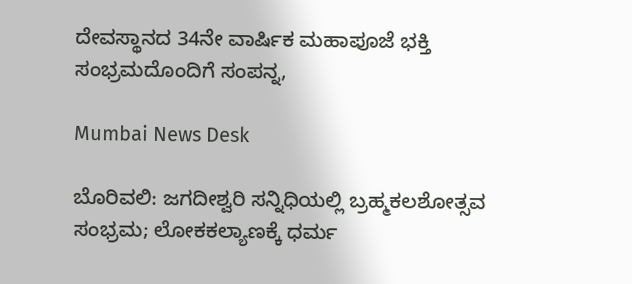ದೇವಸ್ಥಾನದ 34ನೇ ವಾರ್ಷಿಕ ಮಹಾಪೂಜೆ ಭಕ್ತಿ ಸಂಭ್ರಮದೊಂದಿಗೆ ಸಂಪನ್ನ,

Mumbai News Desk

ಬೊರಿವಲಿ: ಜಗದೀಶ್ವರಿ ಸನ್ನಿಧಿಯಲ್ಲಿ ಬ್ರಹ್ಮಕಲಶೋತ್ಸವ ಸಂಭ್ರಮ; ಲೋಕಕಲ್ಯಾಣಕ್ಕೆ ಧರ್ಮ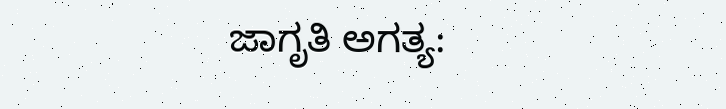ಜಾಗೃತಿ ಅಗತ್ಯ: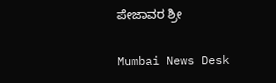ಪೇಜಾವರ ಶ್ರೀ

Mumbai News Desk